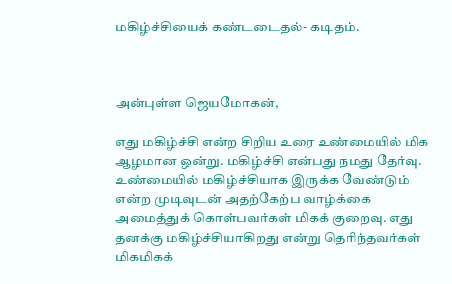மகிழ்ச்சியைக் கண்டடைதல்- கடிதம்.



அன்புள்ள ஜெயமோகன்,

எது மகிழ்ச்சி என்ற சிறிய உரை உண்மையில் மிக ஆழமான ஒன்று. மகிழ்ச்சி என்பது நமது தேர்வு. உண்மையில் மகிழ்ச்சியாக இருக்க வேண்டும் என்ற முடிவுடன் அதற்கேற்ப வாழ்க்கை அமைத்துக் கொள்பவர்கள் மிகக் குறைவு. எது தனக்கு மகிழ்ச்சியாகிறது என்று தெரிந்தவர்கள் மிகமிகக்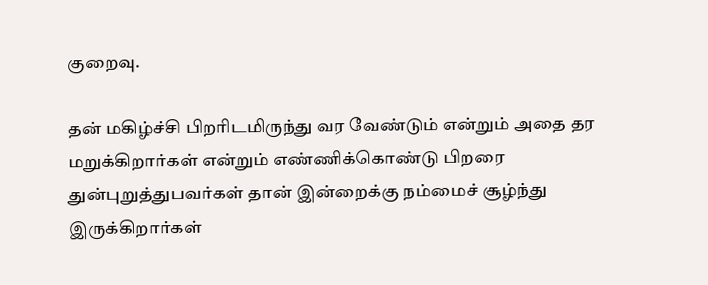குறைவு.

தன் மகிழ்ச்சி பிறரிடமிருந்து வர வேண்டும் என்றும் அதை தர மறுக்கிறார்கள் என்றும் எண்ணிக்கொண்டு பிறரை துன்புறுத்துபவர்கள் தான் இன்றைக்கு நம்மைச் சூழ்ந்து இருக்கிறார்கள்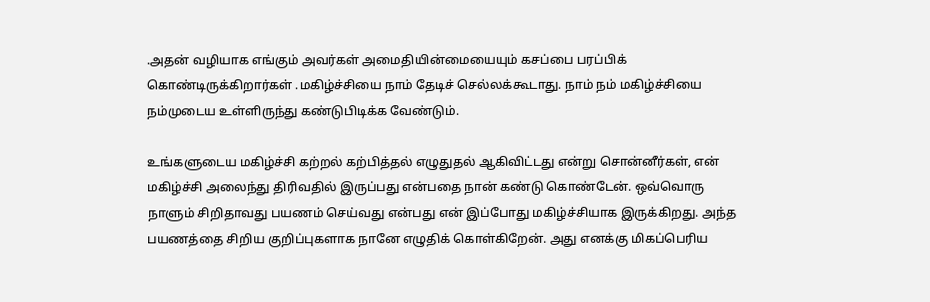.அதன் வழியாக எங்கும் அவர்கள் அமைதியின்மையையும் கசப்பை பரப்பிக் கொண்டிருக்கிறார்கள் .மகிழ்ச்சியை நாம் தேடிச் செல்லக்கூடாது. நாம் நம் மகிழ்ச்சியை நம்முடைய உள்ளிருந்து கண்டுபிடிக்க வேண்டும்.

உங்களுடைய மகிழ்ச்சி கற்றல் கற்பித்தல் எழுதுதல் ஆகிவிட்டது என்று சொன்னீர்கள், என் மகிழ்ச்சி அலைந்து திரிவதில் இருப்பது என்பதை நான் கண்டு கொண்டேன். ஒவ்வொரு நாளும் சிறிதாவது பயணம் செய்வது என்பது என் இப்போது மகிழ்ச்சியாக இருக்கிறது. அந்த பயணத்தை சிறிய குறிப்புகளாக நானே எழுதிக் கொள்கிறேன். அது எனக்கு மிகப்பெரிய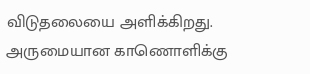விடுதலையை அளிக்கிறது. அருமையான காணொளிக்கு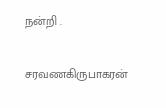நன்றி .

சரவணகிருபாகரன்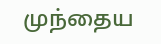முந்தைய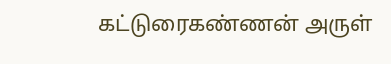கட்டுரைகண்ணன் அருள்